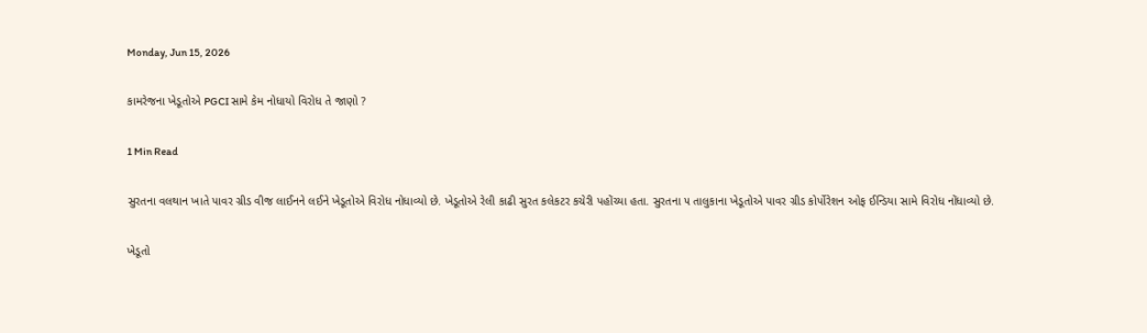Monday, Jun 15, 2026

કામરેજના ખેડૂતોએ PGCI સામે કેમ નોધાયો વિરોધ તે જાણો ?

1 Min Read

સુરતના વલથાન ખાતે પાવર ગ્રીડ વીજ લાઈનને લઈને ખેડૂતોએ વિરોધ નોધાવ્યો છે. ખેડૂતોએ રેલી કાઢી સુરત કલેકટર કચેરી પહોંચ્યા હતા. સુરતના ૫ તાલુકાના ખેડૂતોએ પાવર ગ્રીડ કોર્પોરેશન ઓફ ઈન્ડિયા સામે વિરોધ નોંધાવ્યો છે.

ખેડૂતો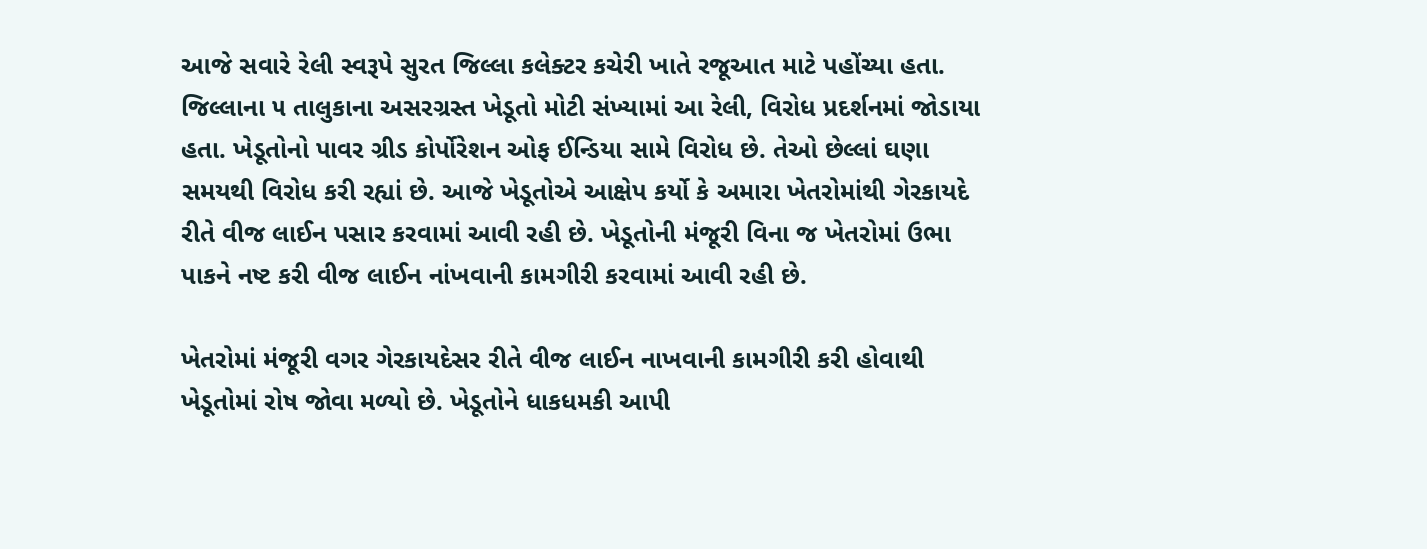આજે સવારે રેલી સ્વરૂપે સુરત જિલ્લા કલેક્ટર કચેરી ખાતે રજૂઆત માટે પહોંચ્યા હતા. જિલ્લાના ૫ તાલુકાના અસરગ્રસ્ત ખેડૂતો મોટી સંખ્યામાં આ રેલી, વિરોધ પ્રદર્શનમાં જોડાયા હતા. ખેડૂતોનો પાવર ગ્રીડ કોર્પોરેશન ઓફ ઈન્ડિયા સામે વિરોધ છે. તેઓ છેલ્લાં ઘણા સમયથી વિરોધ કરી રહ્યાં છે. આજે ખેડૂતોએ આક્ષેપ કર્યો કે અમારા ખેતરોમાંથી ગેરકાયદે રીતે વીજ લાઈન પસાર કરવામાં આવી રહી છે. ખેડૂતોની મંજૂરી વિના જ ખેતરોમાં ઉભા પાકને નષ્ટ કરી વીજ લાઈન નાંખવાની કામગીરી કરવામાં આવી રહી છે.

ખેતરોમાં મંજૂરી વગર ગેરકાયદેસર રીતે વીજ લાઈન નાખવાની કામગીરી કરી હોવાથી ખેડૂતોમાં રોષ જોવા મળ્યો છે. ખેડૂતોને ધાકધમકી આપી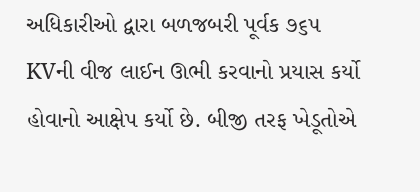અધિકારીઓ દ્વારા બળજબરી પૂર્વક ૭૬૫ KVની વીજ લાઈન ઊભી કરવાનો પ્રયાસ કર્યો હોવાનો આક્ષેપ કર્યો છે. બીજી તરફ ખેડૂતોએ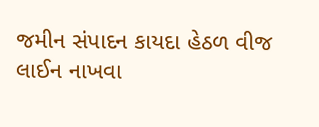જમીન સંપાદન કાયદા હેઠળ વીજ લાઈન નાખવા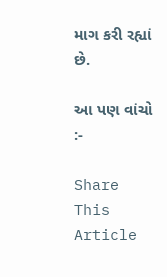માગ કરી રહ્યાં છે.

આ પણ વાંચો :-

Share This Article